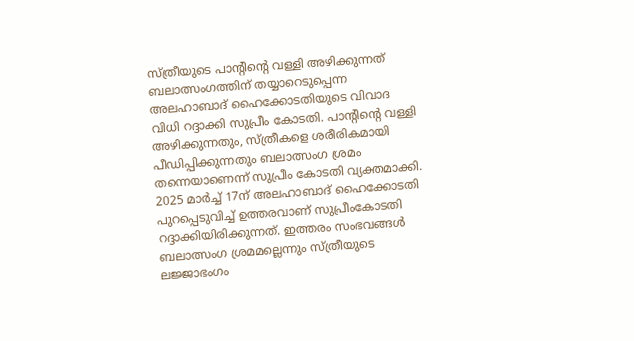സ്ത്രീയുടെ പാന്റിന്റെ വള്ളി അഴിക്കുന്നത് ബലാത്സംഗത്തിന് തയ്യാറെടുപ്പെന്ന അലഹാബാദ് ഹൈക്കോടതിയുടെ വിവാദ വിധി റദ്ദാക്കി സുപ്രീം കോടതി. പാന്റിന്റെ വള്ളി അഴിക്കുന്നതും, സ്ത്രീകളെ ശരീരികമായി പീഡിപ്പിക്കുന്നതും ബലാത്സംഗ ശ്രമം തന്നെയാണെന്ന് സുപ്രീം കോടതി വ്യക്തമാക്കി.
2025 മാർച്ച് 17ന് അലഹാബാദ് ഹൈക്കോടതി പുറപ്പെടുവിച്ച് ഉത്തരവാണ് സുപ്രീംകോടതി റദ്ദാക്കിയിരിക്കുന്നത്. ഇത്തരം സംഭവങ്ങൾ ബലാത്സംഗ ശ്രമമല്ലെന്നും സ്ത്രീയുടെ ലജ്ജാഭംഗം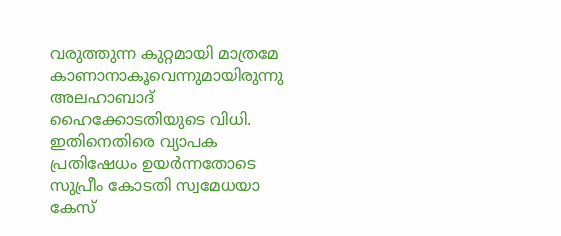വരുത്തുന്ന കുറ്റമായി മാത്രമേ കാണാനാകൂവെന്നുമായിരുന്നു അലഹാബാദ് ഹൈക്കോടതിയുടെ വിധി. ഇതിനെതിരെ വ്യാപക പ്രതിഷേധം ഉയർന്നതോടെ സുപ്രീം കോടതി സ്വമേധയാ കേസ്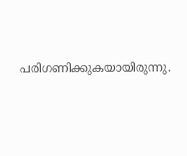പരിഗണിക്കുകയായിരുന്നു.